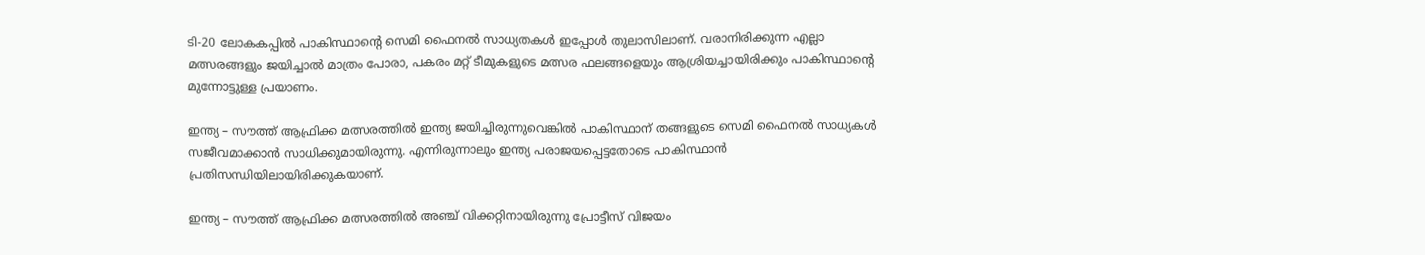ടി-20 ലോകകപ്പില്‍ പാകിസ്ഥാന്റെ സെമി ഫൈനല്‍ സാധ്യതകള്‍ ഇപ്പോള്‍ തുലാസിലാണ്. വരാനിരിക്കുന്ന എല്ലാ മത്സരങ്ങളും ജയിച്ചാല്‍ മാത്രം പോരാ, പകരം മറ്റ് ടീമുകളുടെ മത്സര ഫലങ്ങളെയും ആശ്രിയച്ചായിരിക്കും പാകിസ്ഥാന്റെ മുന്നോട്ടുള്ള പ്രയാണം.

ഇന്ത്യ – സൗത്ത് ആഫ്രിക്ക മത്സരത്തില്‍ ഇന്ത്യ ജയിച്ചിരുന്നുവെങ്കില്‍ പാകിസ്ഥാന് തങ്ങളുടെ സെമി ഫൈനല്‍ സാധ്യകള്‍ സജീവമാക്കാന്‍ സാധിക്കുമായിരുന്നു. എന്നിരുന്നാലും ഇന്ത്യ പരാജയപ്പെട്ടതോടെ പാകിസ്ഥാന്‍ പ്രതിസന്ധിയിലായിരിക്കുകയാണ്.

ഇന്ത്യ – സൗത്ത് ആഫ്രിക്ക മത്സരത്തില്‍ അഞ്ച് വിക്കറ്റിനായിരുന്നു പ്രോട്ടീസ് വിജയം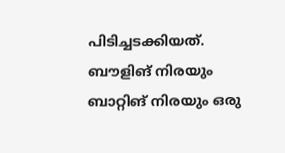പിടിച്ചടക്കിയത്. ബൗളിങ് നിരയും ബാറ്റിങ് നിരയും ഒരു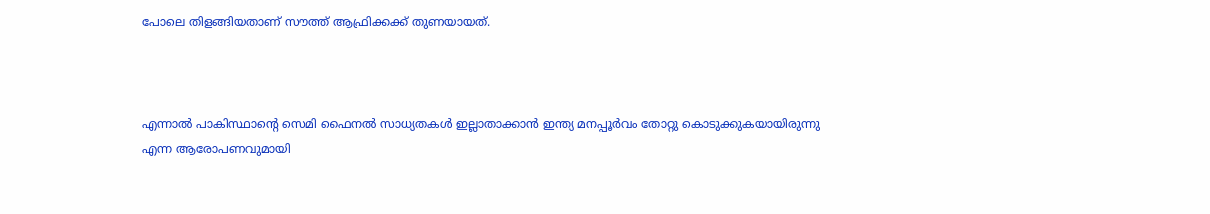പോലെ തിളങ്ങിയതാണ് സൗത്ത് ആഫ്രിക്കക്ക് തുണയായത്.



എന്നാല്‍ പാകിസ്ഥാന്റെ സെമി ഫൈനല്‍ സാധ്യതകള്‍ ഇല്ലാതാക്കാന്‍ ഇന്ത്യ മനപ്പൂര്‍വം തോറ്റു കൊടുക്കുകയായിരുന്നു എന്ന ആരോപണവുമായി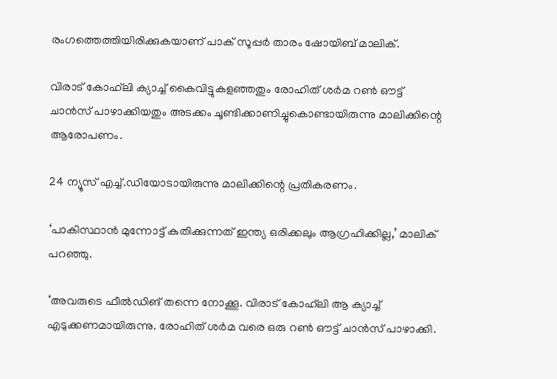രംഗത്തെത്തിയിരിക്കുകയാണ് പാക് സൂപ്പര്‍ താരം ഷോയിബ് മാലിക്.

വിരാട് കോഹ്‌ലി ക്യാച്ച് കൈവിട്ടുകളഞ്ഞതും രോഹിത് ശര്‍മ റണ്‍ ഔട്ട് ചാന്‍സ് പാഴാക്കിയതും അടക്കം ചൂണ്ടിക്കാണിച്ചുകൊണ്ടായിരുന്നു മാലിക്കിന്റെ ആരോപണം.

24 ന്യൂസ് എച്ച്.ഡിയോടായിരുന്നു മാലിക്കിന്റെ പ്രതികരണം.

‘പാകിസ്ഥാന്‍ മുന്നോട്ട് കുതിക്കുന്നത് ഇന്ത്യ ഒരിക്കലും ആഗ്രഹിക്കില്ല,’ മാലിക് പറഞ്ഞു.

‘അവരുടെ ഫീല്‍ഡിങ് തന്നെ നോക്കൂ. വിരാട് കോഹ്‌ലി ആ ക്യാച്ച് എടുക്കണമായിരുന്നു. രോഹിത് ശര്‍മ വരെ ഒരു റണ്‍ ഔട്ട് ചാന്‍സ് പാഴാക്കി.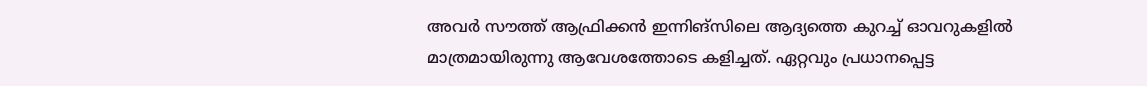അവര്‍ സൗത്ത് ആഫ്രിക്കന്‍ ഇന്നിങ്‌സിലെ ആദ്യത്തെ കുറച്ച് ഓവറുകളില്‍ മാത്രമായിരുന്നു ആവേശത്തോടെ കളിച്ചത്. ഏറ്റവും പ്രധാനപ്പെട്ട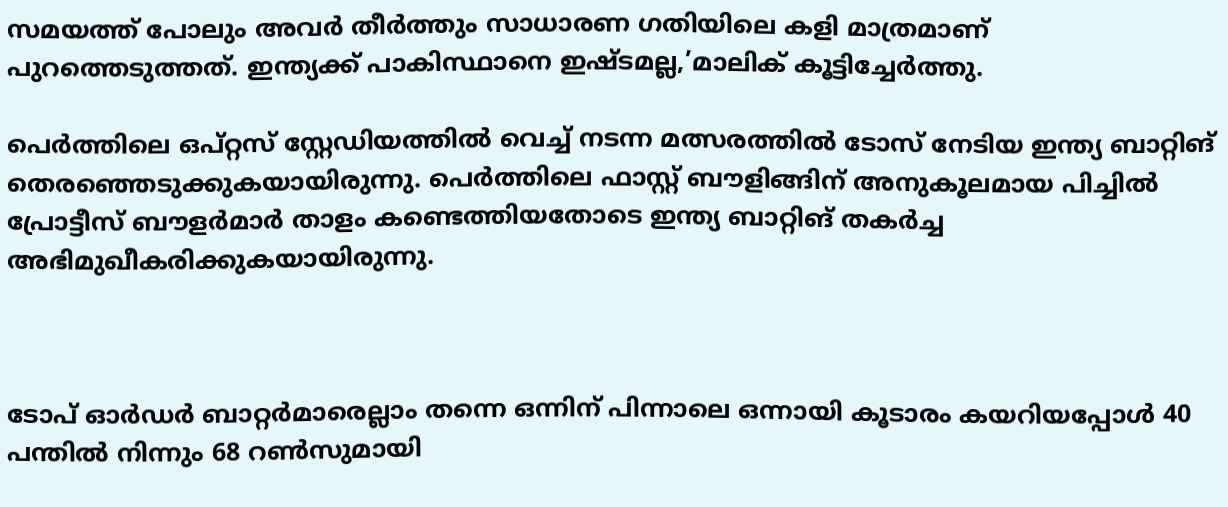സമയത്ത് പോലും അവര്‍ തീര്‍ത്തും സാധാരണ ഗതിയിലെ കളി മാത്രമാണ് പുറത്തെടുത്തത്. ഇന്ത്യക്ക് പാകിസ്ഥാനെ ഇഷ്ടമല്ല,’മാലിക് കൂട്ടിച്ചേര്‍ത്തു.

പെര്‍ത്തിലെ ഒപ്റ്റസ് സ്റ്റേഡിയത്തില്‍ വെച്ച് നടന്ന മത്സരത്തില്‍ ടോസ് നേടിയ ഇന്ത്യ ബാറ്റിങ് തെരഞ്ഞെടുക്കുകയായിരുന്നു. പെര്‍ത്തിലെ ഫാസ്റ്റ് ബൗളിങ്ങിന് അനുകൂലമായ പിച്ചില്‍ പ്രോട്ടീസ് ബൗളര്‍മാര്‍ താളം കണ്ടെത്തിയതോടെ ഇന്ത്യ ബാറ്റിങ് തകര്‍ച്ച അഭിമുഖീകരിക്കുകയായിരുന്നു.



ടോപ് ഓര്‍ഡര്‍ ബാറ്റര്‍മാരെല്ലാം തന്നെ ഒന്നിന് പിന്നാലെ ഒന്നായി കൂടാരം കയറിയപ്പോള്‍ 40 പന്തില്‍ നിന്നും 68 റണ്‍സുമായി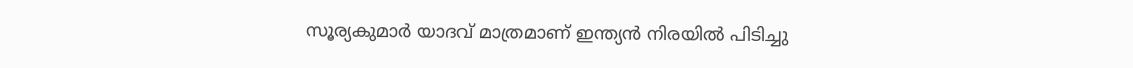സൂര്യകുമാര്‍ യാദവ് മാത്രമാണ് ഇന്ത്യന്‍ നിരയില്‍ പിടിച്ചു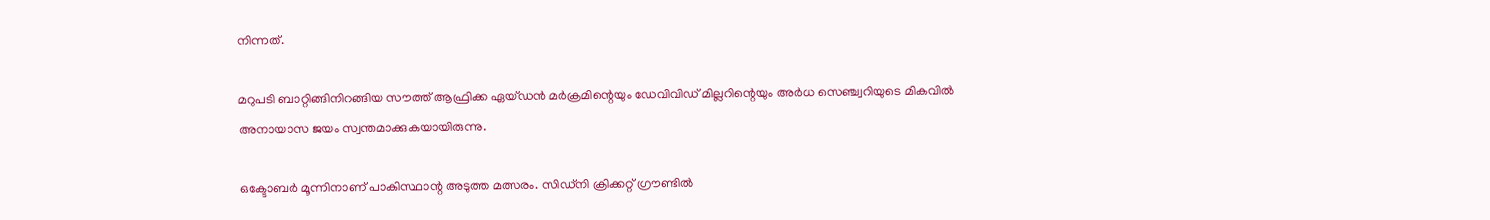നിന്നത്.

മറുപടി ബാറ്റിങ്ങിനിറങ്ങിയ സൗത്ത് ആഫ്രിക്ക ഏയ്ഡന്‍ മര്‍ക്രമിന്റെയും ഡേവിവിഡ് മില്ലറിന്റെയും അര്‍ധ സെഞ്ച്വറിയുടെ മികവില്‍ അനായാസ ജയം സ്വന്തമാക്കുകയായിരുന്നു.

ഒക്ടോബര്‍ മൂന്നിനാണ് പാകിസ്ഥാന്റ അടുത്ത മത്സരം. സിഡ്‌നി ക്രിക്കറ്റ് ഗ്രൗണ്ടില്‍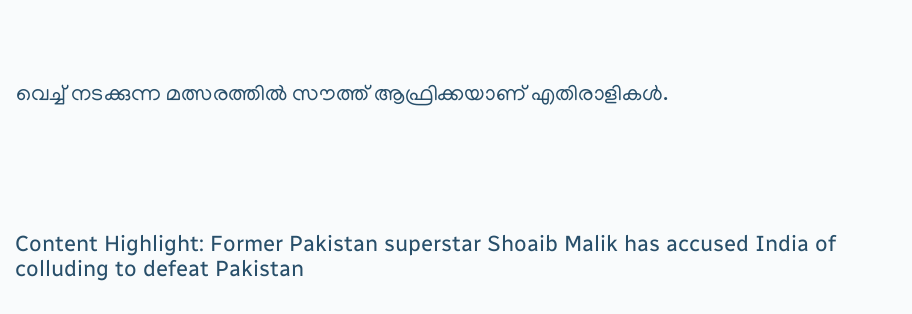വെച്ച് നടക്കുന്ന മത്സരത്തില്‍ സൗത്ത് ആഫ്രിക്കയാണ് എതിരാളികള്‍.





Content Highlight: Former Pakistan superstar Shoaib Malik has accused India of colluding to defeat Pakistan